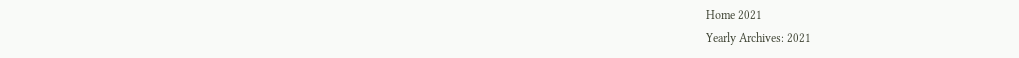Home 2021
Yearly Archives: 2021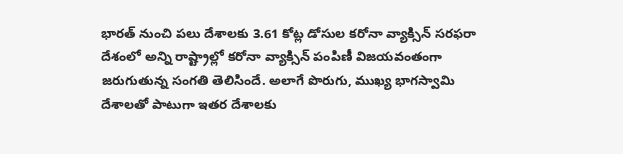భారత్ నుంచి పలు దేశాలకు 3.61 కోట్ల డోసుల కరోనా వ్యాక్సిన్ సరఫరా
దేశంలో అన్ని రాష్ట్రాల్లో కరోనా వ్యాక్సిన్ పంపిణీ విజయవంతంగా జరుగుతున్న సంగతి తెలిసిందే. అలాగే పొరుగు, ముఖ్య భాగస్వామి దేశాలతో పాటుగా ఇతర దేశాలకు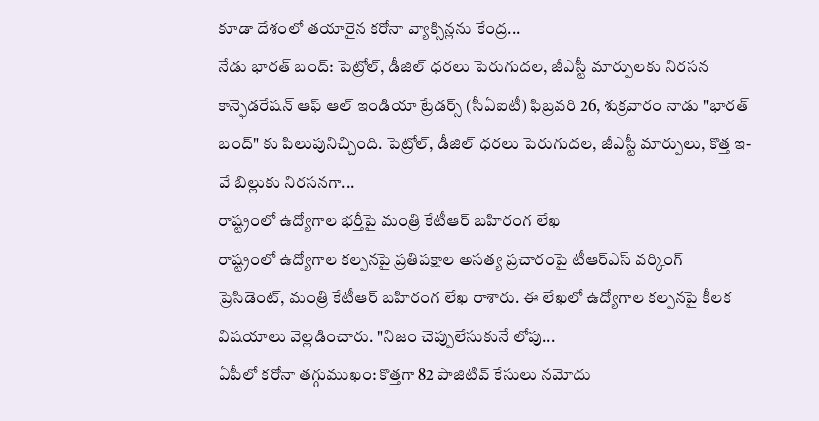కూడా దేశంలో తయారైన కరోనా వ్యాక్సిన్లను కేంద్ర...
నేడు భారత్ బంద్: పెట్రోల్, డీజిల్ ధరలు పెరుగుదల, జీఎస్టీ మార్పులకు నిరసన
కాన్ఫెడరేషన్ ఆఫ్ ఆల్ ఇండియా ట్రేడర్స్ (సీఏఐటీ) ఫిబ్రవరి 26, శుక్రవారం నాడు "భారత్ బంద్" కు పిలుపునిచ్చింది. పెట్రోల్, డీజిల్ ధరలు పెరుగుదల, జీఎస్టీ మార్పులు, కొత్త ఇ-వే బిల్లుకు నిరసనగా...
రాష్ట్రంలో ఉద్యోగాల భర్తీపై మంత్రి కేటీఆర్ బహిరంగ లేఖ
రాష్ట్రంలో ఉద్యోగాల కల్పనపై ప్రతిపక్షాల అసత్య ప్రచారంపై టీఆర్ఎస్ వర్కింగ్ ప్రెసిడెంట్, మంత్రి కేటీఆర్ బహిరంగ లేఖ రాశారు. ఈ లేఖలో ఉద్యోగాల కల్పనపై కీలక విషయాలు వెల్లడించారు. "నిజం చెప్పులేసుకునే లోపు...
ఏపీలో కరోనా తగ్గుముఖం: కొత్తగా 82 పాజిటివ్ కేసులు నమోదు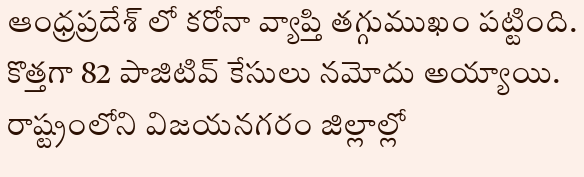ఆంధ్రప్రదేశ్ లో కరోనా వ్యాప్తి తగ్గుముఖం పట్టింది. కొత్తగా 82 పాజిటివ్ కేసులు నమోదు అయ్యాయి. రాష్ట్రంలోని విజయనగరం జిల్లాల్లో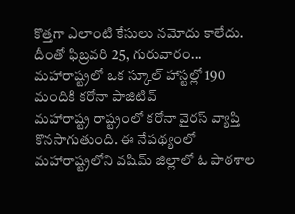కొత్తగా ఎలాంటి కేసులు నమోదు కాలేదు. దీంతో ఫిబ్రవరి 25, గురువారం...
మహారాష్ట్రలో ఒక స్కూల్ హాస్టల్లో 190 మందికి కరోనా పాజిటివ్
మహారాష్ట్ర రాష్ట్రంలో కరోనా వైరస్ వ్యాప్తి కొనసాగుతుంది. ఈ నేపథ్యంలో మహారాష్ట్రలోని వషిమ్ జిల్లాలో ఓ పాఠశాల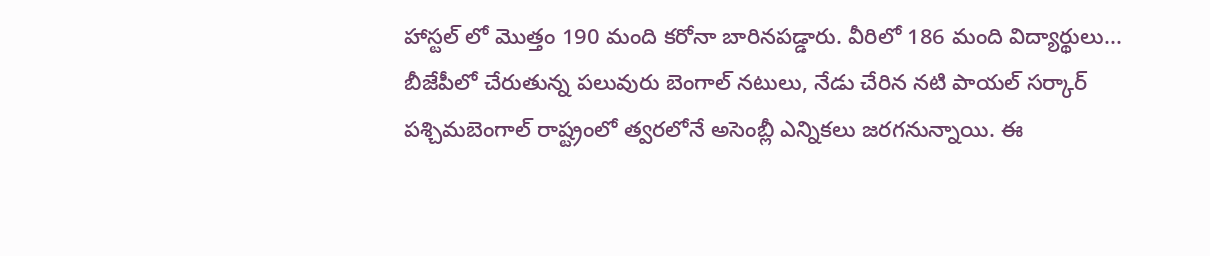హాస్టల్ లో మొత్తం 190 మంది కరోనా బారినపడ్డారు. వీరిలో 186 మంది విద్యార్థులు...
బీజేపీలో చేరుతున్న పలువురు బెంగాల్ నటులు, నేడు చేరిన నటి పాయల్ సర్కార్
పశ్చిమబెంగాల్ రాష్ట్రంలో త్వరలోనే అసెంబ్లీ ఎన్నికలు జరగనున్నాయి. ఈ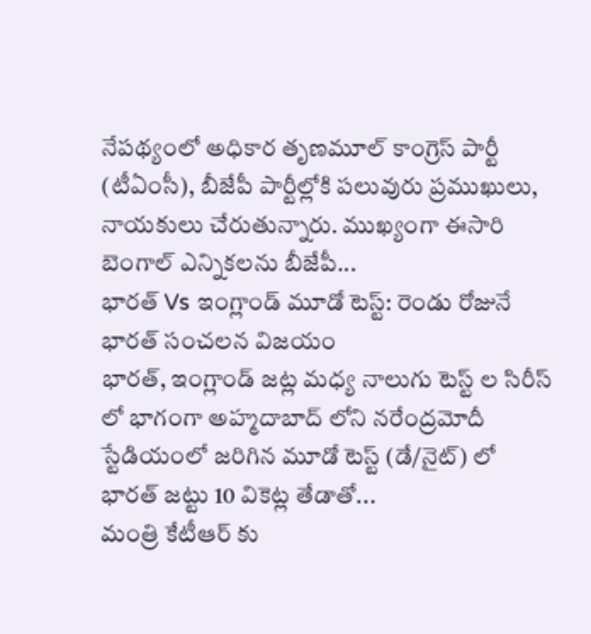నేపథ్యంలో అధికార తృణమూల్ కాంగ్రెస్ పార్టీ (టీఏంసీ), బీజేపీ పార్టీల్లోకి పలువురు ప్రముఖులు, నాయకులు చేరుతున్నారు. ముఖ్యంగా ఈసారి బెంగాల్ ఎన్నికలను బీజేపీ...
భారత్ Vs ఇంగ్లాండ్ మూడో టెస్ట్: రెండు రోజునే భారత్ సంచలన విజయం
భారత్, ఇంగ్లాండ్ జట్ల మధ్య నాలుగు టెస్ట్ ల సిరీస్ లో భాగంగా అహ్మదాబాద్ లోని నరేంద్రమోదీ స్టేడియంలో జరిగిన మూడో టెస్ట్ (డే/నైట్) లో భారత్ జట్టు 10 వికెట్ల తేడాతో...
మంత్రి కేటీఆర్ కు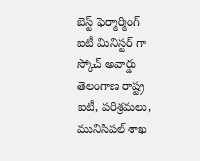బెస్ట్ ఫెర్మార్మింగ్ ఐటీ మినిస్టర్ గా స్కోచ్ అవార్డు
తెలంగాణ రాష్ట్ర ఐటీ, పరిశ్రమలు, మునిసిపల్ శాఖ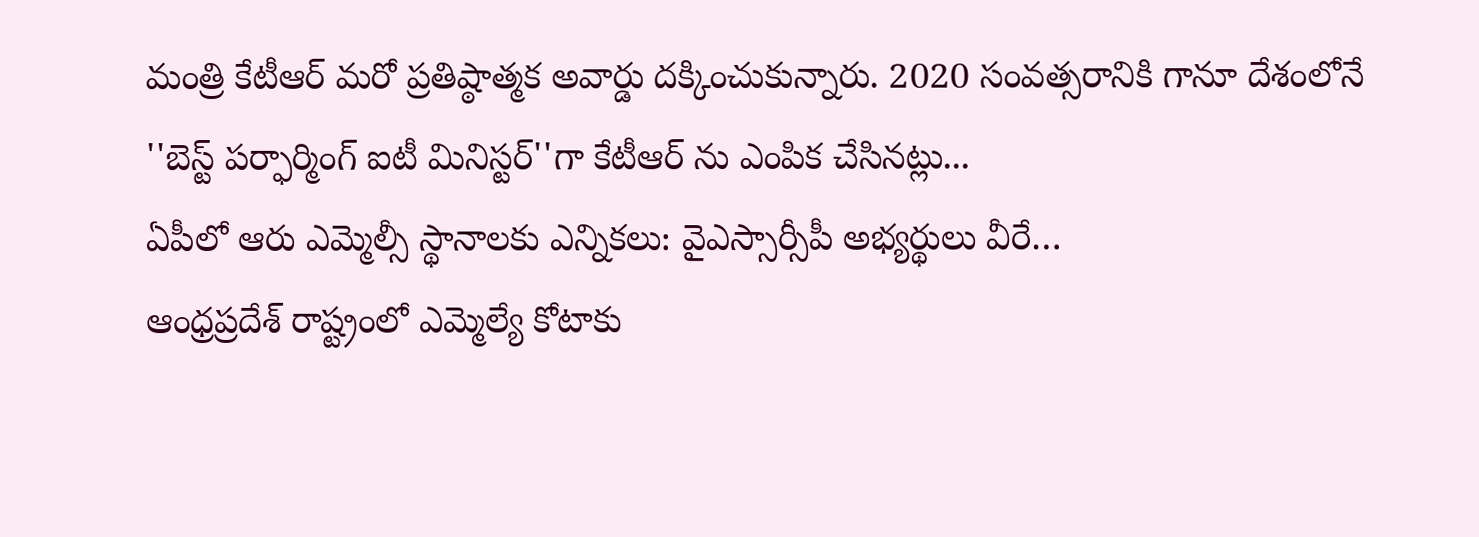మంత్రి కేటీఆర్ మరో ప్రతిష్ఠాత్మక అవార్డు దక్కించుకున్నారు. 2020 సంవత్సరానికి గానూ దేశంలోనే ''బెస్ట్ పర్ఫార్మింగ్ ఐటీ మినిస్టర్''గా కేటీఆర్ ను ఎంపిక చేసినట్లు...
ఏపీలో ఆరు ఎమ్మెల్సీ స్థానాలకు ఎన్నికలు: వైఎస్సార్సీపీ అభ్యర్థులు వీరే…
ఆంధ్రప్రదేశ్ రాష్ట్రంలో ఎమ్మెల్యే కోటాకు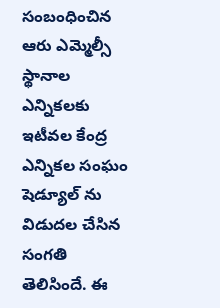సంబంధించిన ఆరు ఎమ్మెల్సీ స్థానాల ఎన్నికలకు ఇటీవల కేంద్ర ఎన్నికల సంఘం షెడ్యూల్ ను విడుదల చేసిన సంగతి తెలిసిందే. ఈ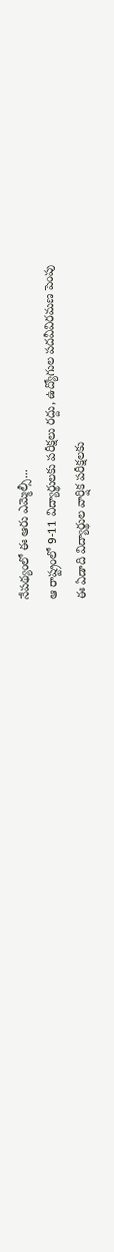నేపథ్యంలో ఈ ఆరు ఎమ్మెల్సీ...
ఆ రాష్ట్రంలో 9-11 విద్యార్థులకు పరీక్షలు రద్దు, ఉద్యోగుల పదవీవిరమణ పెంపు
ఈ ఏడాది విద్యార్థుల వార్షిక పరీక్షలకు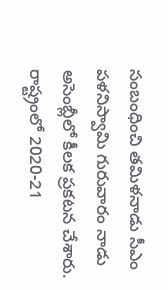సంబంధించి తమిళనాడు సీఎం పళనిస్వామి గురువారం నాడు అసెంబ్లీలో కీలక ప్రకటన చేశారు. రాష్ట్రంలో 2020-21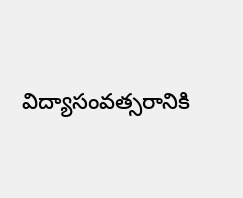విద్యాసంవత్సరానికి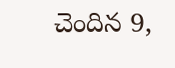చెందిన 9,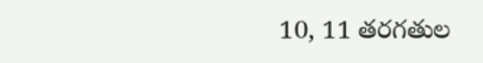10, 11 తరగతుల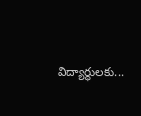విద్యార్థులకు...